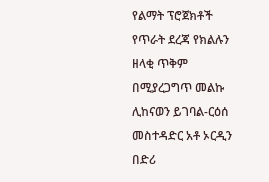የልማት ፕሮጀክቶች የጥራት ደረጃ የክልሉን ዘላቂ ጥቅም በሚያረጋግጥ መልኩ ሊከናወን ይገባል-ርዕሰ መስተዳድር አቶ ኦርዲን በድሪ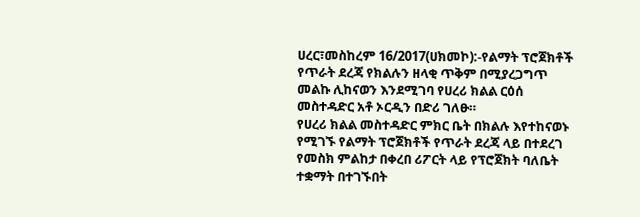ሀረር፣መስከረም 16/2017(ሀክመኮ):-የልማት ፕሮጀክቶች የጥራት ደረጃ የክልሉን ዘላቂ ጥቅም በሚያረጋግጥ መልኩ ሊከናወን እንደሚገባ የሀረሪ ክልል ርዕሰ መስተዳድር አቶ ኦርዲን በድሪ ገለፁ።
የሀረሪ ክልል መስተዳድር ምክር ቤት በክልሉ እየተከናወኑ የሚገኙ የልማት ፕሮጀክቶች የጥራት ደረጃ ላይ በተደረገ የመስክ ምልከታ በቀረበ ሪፖርት ላይ የፕሮጀክት ባለቤት ተቋማት በተገኙበት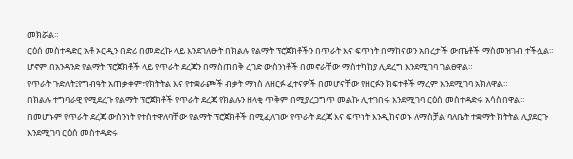መክሯል።
ርዕሰ መስተዳድር አቶ ኦርዲን በድሪ በመድረኩ ላይ እንደገለፁት በክልሉ የልማት ፕሮጀክቶችን በጥራት እና ፍጥነት በማከናወን አበረታች ውጤቶች ማስመዝገብ ተችሏል።
ሆኖም በአንዳንድ የልማት ፕሮጀክቶች ላይ የጥራት ደረጃን በማስጠበቅ ረገድ ውስንነቶች በመኖራቸው ማስተካከያ ሊደረግ እንደሚገባ ገልፀዋል።
የጥራት ጉድለት፤የግብዓት አጠቃቀም፣የክትትል እና የተቋራጮች ብቃት ማነስ ለዘርፉ ፈተናዎች በመሆናቸው የዘርፉን ክፍተቶች ማረም እንደሚገባ አክለዋል።
በክልሉ ተግባራዊ የሚደረጉ የልማት ፕሮጀክቶች የጥራት ደረጃ የክልሉን ዘላቂ ጥቅም በሚያረጋግጥ መልኩ ሊተገበሩ እንደሚገባ ርዕሰ መስተዳድሩ አሳስበዋል።
በመሆኑም የጥራት ደረጃ ውስንነት የተስተዋለባቸው የልማት ፕሮጀክቶች በሚፈለገው የጥራት ደረጃ እና ፍጥነት እንዲከናወኑ ለማስቻል ባለቤት ተቋማት ክትትል ሊያደርጉ እንደሚገባ ርዕሰ መስተዳድሩ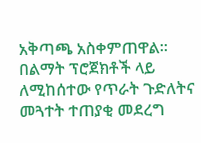አቅጣጫ አስቀምጠዋል።
በልማት ፕሮጀክቶች ላይ ለሚከሰተው የጥራት ጉድለትና መጓተት ተጠያቂ መደረግ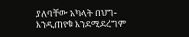ያለባቸው አካላት በህግ-እንዲጠየቁ እንደሚደረግም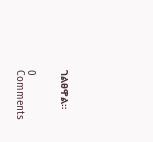ገልፀዋል።


0 Comments